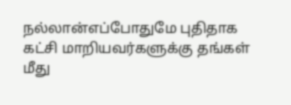நல்லான்எப்போதுமே புதிதாக கட்சி மாறியவர்களுக்கு தங்கள் மீது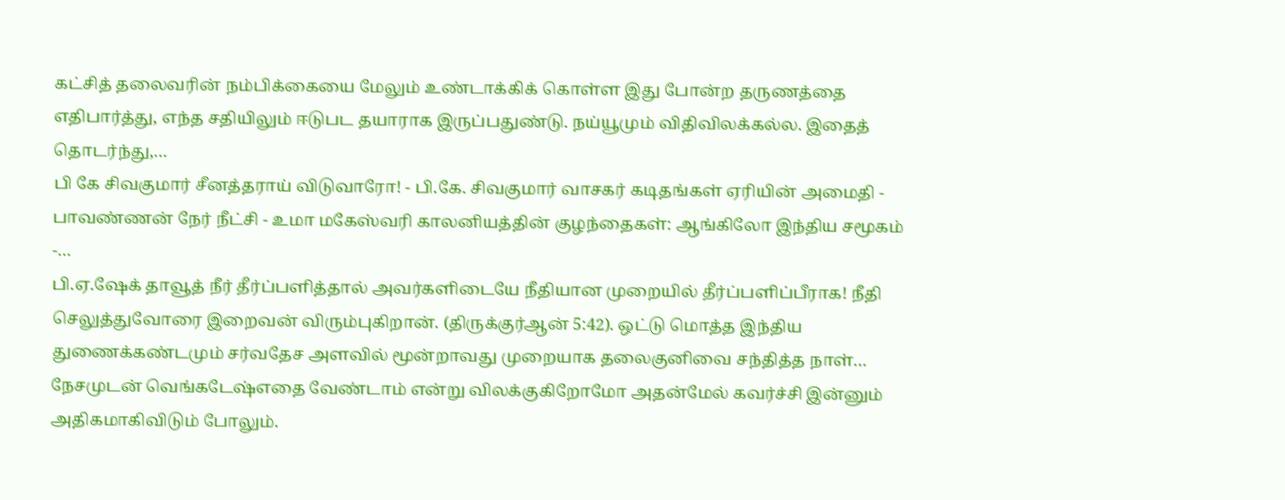கட்சித் தலைவரின் நம்பிக்கையை மேலும் உண்டாக்கிக் கொள்ள இது போன்ற தருணத்தை எதிபார்த்து, எந்த சதியிலும் ஈடுபட தயாராக இருப்பதுண்டு. நய்யூமும் விதிவிலக்கல்ல. இதைத் தொடர்ந்து,…
பி கே சிவகுமார் சீனத்தராய் விடுவாரோ! - பி.கே. சிவகுமார் வாசகர் கடிதங்கள் ஏரியின் அமைதி - பாவண்ணன் நேர் நீட்சி - உமா மகேஸ்வரி காலனியத்தின் குழந்தைகள்: ஆங்கிலோ இந்திய சமூகம் -…
பி.ஏ.ஷேக் தாவூத் நீர் தீர்ப்பளித்தால் அவர்களிடையே நீதியான முறையில் தீர்ப்பளிப்பீராக! நீதி செலுத்துவோரை இறைவன் விரும்புகிறான். (திருக்குர்ஆன் 5:42). ஒட்டு மொத்த இந்திய துணைக்கண்டமும் சர்வதேச அளவில் மூன்றாவது முறையாக தலைகுனிவை சந்தித்த நாள்…
நேசமுடன் வெங்கடேஷ்எதை வேண்டாம் என்று விலக்குகிறோமோ அதன்மேல் கவர்ச்சி இன்னும் அதிகமாகிவிடும் போலும்.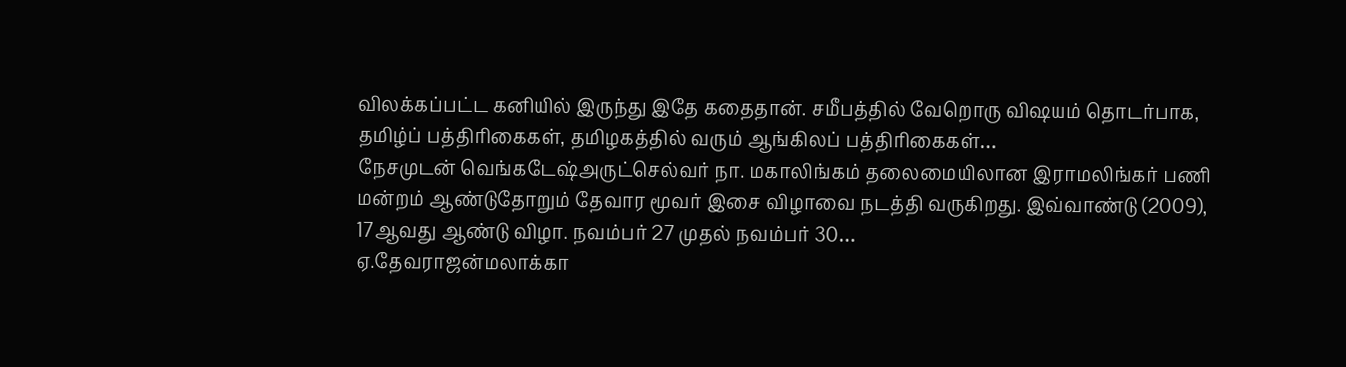விலக்கப்பட்ட கனியில் இருந்து இதே கதைதான். சமீபத்தில் வேறொரு விஷயம் தொடர்பாக, தமிழ்ப் பத்திரிகைகள், தமிழகத்தில் வரும் ஆங்கிலப் பத்திரிகைகள்…
நேசமுடன் வெங்கடேஷ்அருட்செல்வர் நா. மகாலிங்கம் தலைமையிலான இராமலிங்கர் பணி மன்றம் ஆண்டுதோறும் தேவார மூவர் இசை விழாவை நடத்தி வருகிறது. இவ்வாண்டு (2009), 17ஆவது ஆண்டு விழா. நவம்பர் 27 முதல் நவம்பர் 30…
ஏ.தேவராஜன்மலாக்கா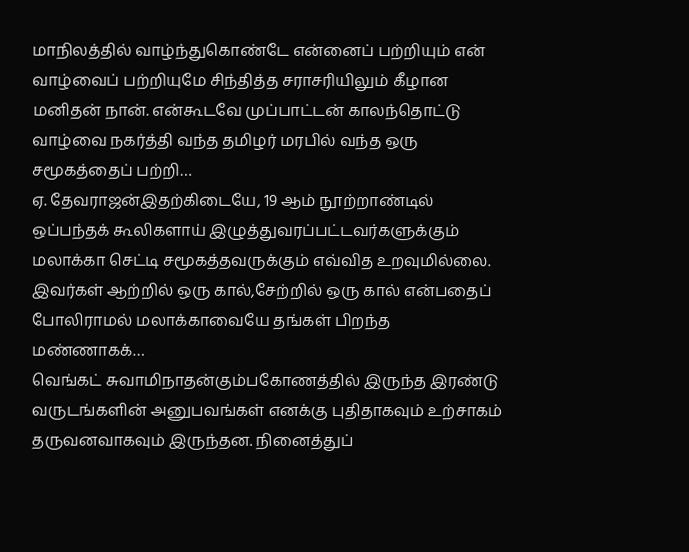மாநிலத்தில் வாழ்ந்துகொண்டே என்னைப் பற்றியும் என் வாழ்வைப் பற்றியுமே சிந்தித்த சராசரியிலும் கீழான மனிதன் நான். என்கூடவே முப்பாட்டன் காலந்தொட்டு வாழ்வை நகர்த்தி வந்த தமிழர் மரபில் வந்த ஒரு சமூகத்தைப் பற்றி…
ஏ. தேவராஜன்இதற்கிடையே, 19 ஆம் நூற்றாண்டில் ஒப்பந்தக் கூலிகளாய் இழுத்துவரப்பட்டவர்களுக்கும் மலாக்கா செட்டி சமூகத்தவருக்கும் எவ்வித உறவுமில்லை. இவர்கள் ஆற்றில் ஒரு கால்,சேற்றில் ஒரு கால் என்பதைப் போலிராமல் மலாக்காவையே தங்கள் பிறந்த மண்ணாகக்…
வெங்கட் சுவாமிநாதன்கும்பகோணத்தில் இருந்த இரண்டு வருடங்களின் அனுபவங்கள் எனக்கு புதிதாகவும் உற்சாகம் தருவனவாகவும் இருந்தன. நினைத்துப்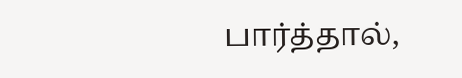பார்த்தால்,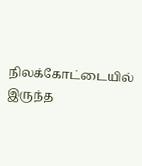நிலக்கோட்டையில் இருந்த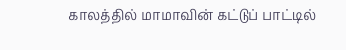காலத்தில் மாமாவின் கட்டுப் பாட்டில்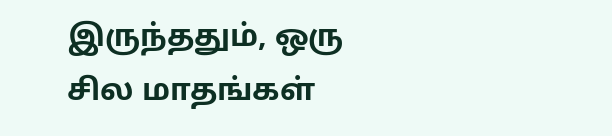இருந்ததும், ஒரு சில மாதங்கள்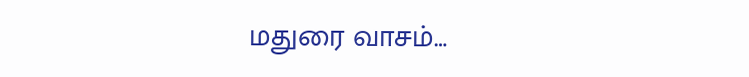மதுரை வாசம்…